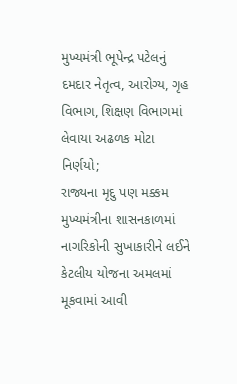મુખ્યમંત્રી ભૂપેન્દ્ર પટેલનું દમદાર નેતૃત્વ, આરોગ્ય, ગૃહ વિભાગ, શિક્ષણ વિભાગમાં લેવાયા અઢળક મોટા નિર્ણયો;
રાજ્યના મૃદુ પણ મક્કમ મુખ્યમંત્રીના શાસનકાળમાં નાગરિકોની સુખાકારીને લઈને કેટલીય યોજના અમલમાં મૂકવામાં આવી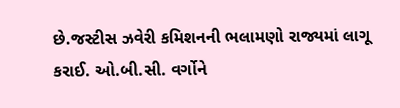છે.જસ્ટીસ ઝવેરી કમિશનની ભલામણો રાજ્યમાં લાગૂ કરાઈ. ઓ.બી.સી. વર્ગોને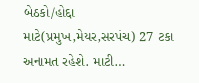બેઠકો/હોદ્દા માટે(પ્રમુખ,મેયર,સરપંચ) 27 ટકા અનામત રહેશે. માટી…